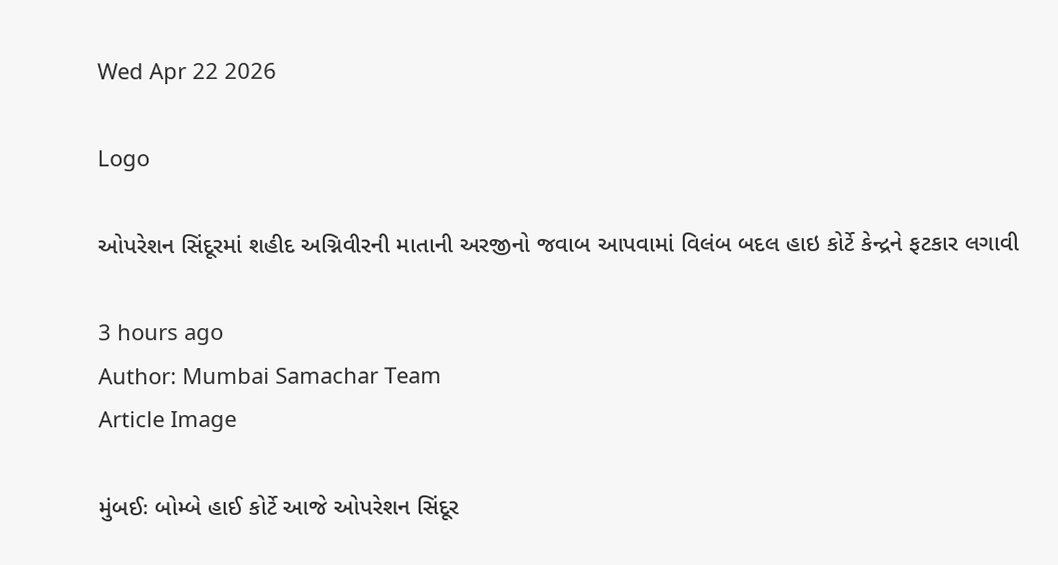Wed Apr 22 2026

Logo

ઓપરેશન સિંદૂરમાં શહીદ અગ્નિવીરની માતાની અરજીનો જવાબ આપવામાં વિલંબ બદલ હાઇ કોર્ટે કેન્દ્રને ફટકાર લગાવી

3 hours ago
Author: Mumbai Samachar Team
Article Image

મુંબઈઃ બોમ્બે હાઈ કોર્ટે આજે ઓપરેશન સિંદૂર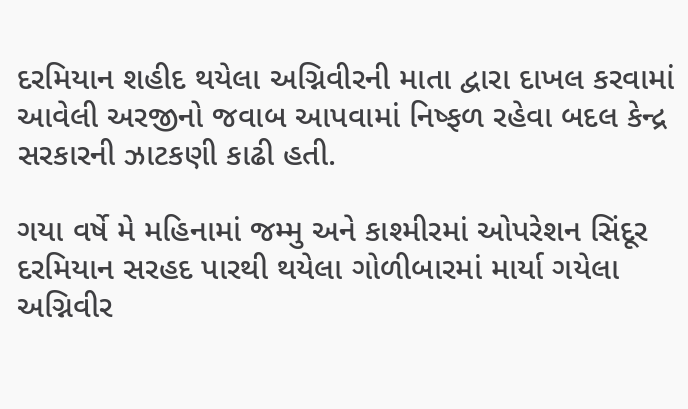દરમિયાન શહીદ થયેલા અગ્નિવીરની માતા દ્વારા દાખલ કરવામાં આવેલી અરજીનો જવાબ આપવામાં નિષ્ફળ રહેવા બદલ કેન્દ્ર સરકારની ઝાટકણી કાઢી હતી.

ગયા વર્ષે મે મહિનામાં જમ્મુ અને કાશ્મીરમાં ઓપરેશન સિંદૂર દરમિયાન સરહદ પારથી થયેલા ગોળીબારમાં માર્યા ગયેલા અગ્નિવીર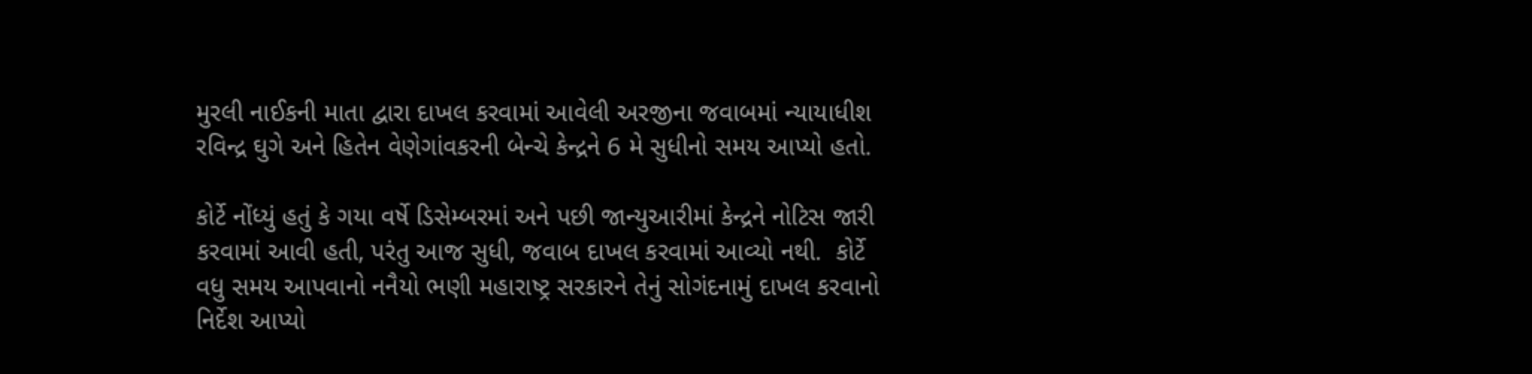મુરલી નાઈકની માતા દ્વારા દાખલ કરવામાં આવેલી અરજીના જવાબમાં ન્યાયાધીશ રવિન્દ્ર ઘુગે અને હિતેન વેણેગાંવકરની બેન્ચે કેન્દ્રને 6 મે સુધીનો સમય આપ્યો હતો.

કોર્ટે નોંધ્યું હતું કે ગયા વર્ષે ડિસેમ્બરમાં અને પછી જાન્યુઆરીમાં કેન્દ્રને નોટિસ જારી કરવામાં આવી હતી, પરંતુ આજ સુધી, જવાબ દાખલ કરવામાં આવ્યો નથી.  કોર્ટે વધુ સમય આપવાનો નનૈયો ભણી મહારાષ્ટ્ર સરકારને તેનું સોગંદનામું દાખલ કરવાનો નિર્દેશ આપ્યો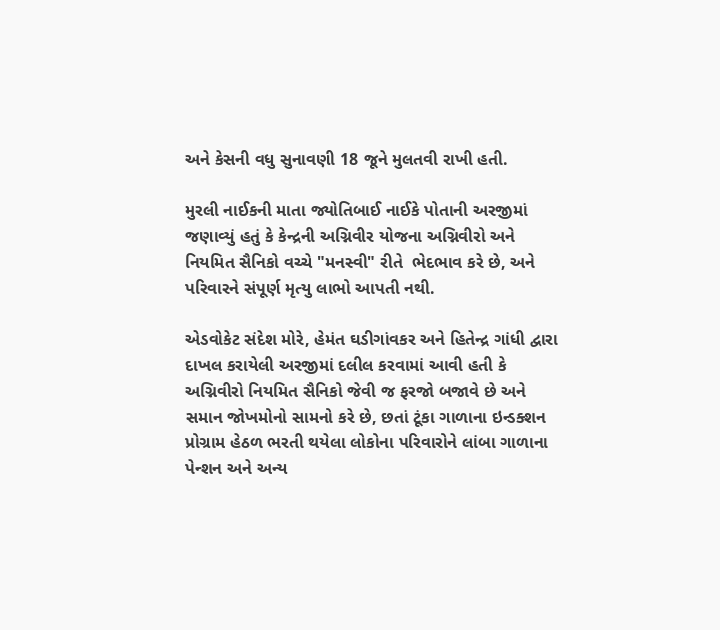અને કેસની વધુ સુનાવણી 18 જૂને મુલતવી રાખી હતી.

મુરલી નાઈકની માતા જ્યોતિબાઈ નાઈકે પોતાની અરજીમાં જણાવ્યું હતું કે કેન્દ્રની અગ્નિવીર યોજના અગ્નિવીરો અને નિયમિત સૈનિકો વચ્ચે "મનસ્વી" રીતે  ભેદભાવ કરે છે, અને પરિવારને સંપૂર્ણ મૃત્યુ લાભો આપતી નથી.

એડવોકેટ સંદેશ મોરે, હેમંત ઘડીગાંવકર અને હિતેન્દ્ર ગાંધી દ્વારા દાખલ કરાયેલી અરજીમાં દલીલ કરવામાં આવી હતી કે અગ્નિવીરો નિયમિત સૈનિકો જેવી જ ફરજો બજાવે છે અને સમાન જોખમોનો સામનો કરે છે, છતાં ટૂંકા ગાળાના ઇન્ડક્શન પ્રોગ્રામ હેઠળ ભરતી થયેલા લોકોના પરિવારોને લાંબા ગાળાના પેન્શન અને અન્ય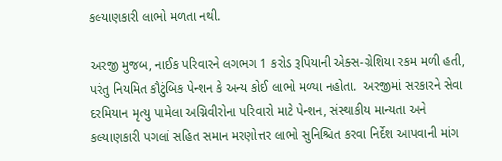કલ્યાણકારી લાભો મળતા નથી.

અરજી મુજબ, નાઈક પરિવારને લગભગ 1 કરોડ રૂપિયાની એક્સ-ગ્રેશિયા રકમ મળી હતી, પરંતુ નિયમિત કૌટુંબિક પેન્શન કે અન્ય કોઈ લાભો મળ્યા નહોતા.  અરજીમાં સરકારને સેવા દરમિયાન મૃત્યુ પામેલા અગ્નિવીરોના પરિવારો માટે પેન્શન, સંસ્થાકીય માન્યતા અને કલ્યાણકારી પગલાં સહિત સમાન મરણોત્તર લાભો સુનિશ્ચિત કરવા નિર્દેશ આપવાની માંગ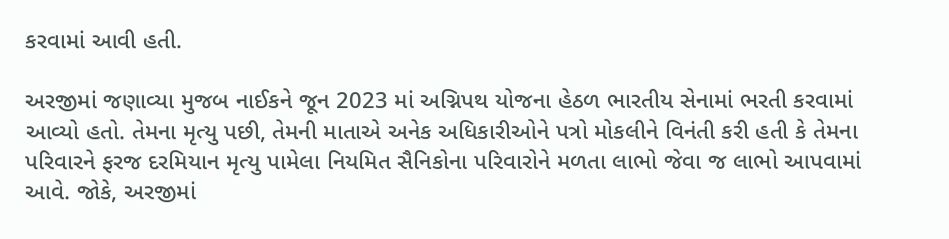કરવામાં આવી હતી.

અરજીમાં જણાવ્યા મુજબ નાઈકને જૂન 2023 માં અગ્નિપથ યોજના હેઠળ ભારતીય સેનામાં ભરતી કરવામાં આવ્યો હતો. તેમના મૃત્યુ પછી, તેમની માતાએ અનેક અધિકારીઓને પત્રો મોકલીને વિનંતી કરી હતી કે તેમના પરિવારને ફરજ દરમિયાન મૃત્યુ પામેલા નિયમિત સૈનિકોના પરિવારોને મળતા લાભો જેવા જ લાભો આપવામાં આવે. જોકે, અરજીમાં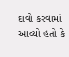દાવો કરવામાં આવ્યો હતો કે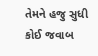તેમને હજુ સુધી કોઈ જવાબ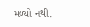મળ્યો નથી.